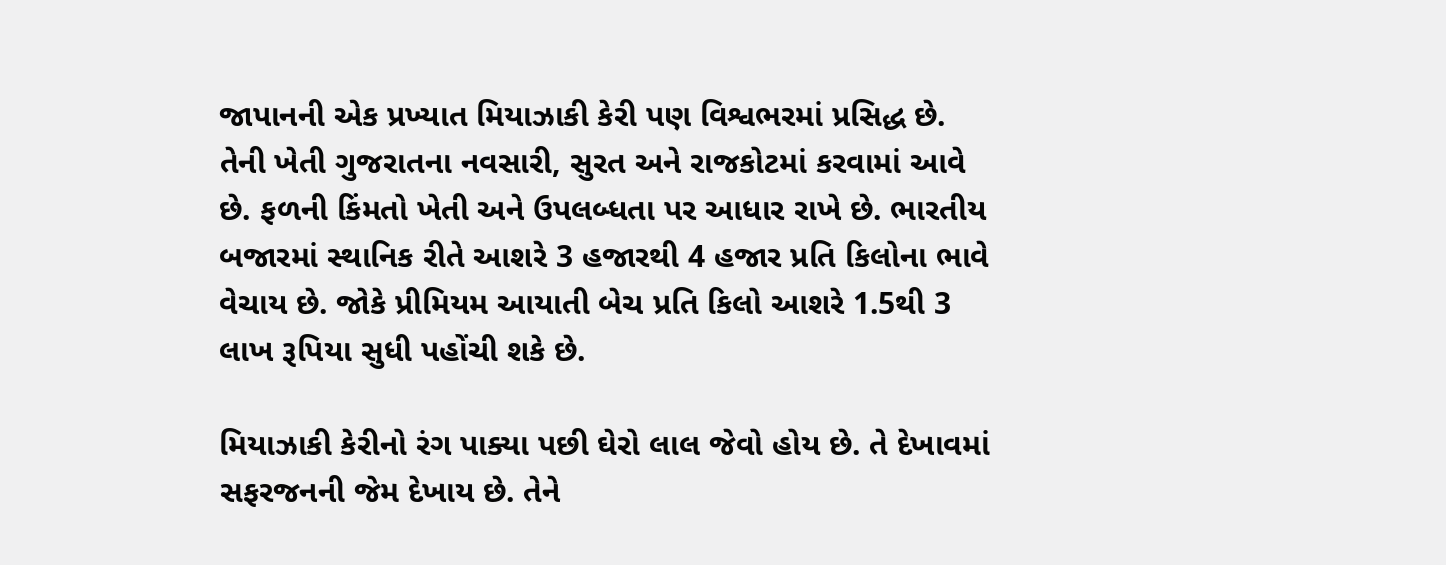જાપાનની એક પ્રખ્યાત મિયાઝાકી કેરી પણ વિશ્વભરમાં પ્રસિદ્ધ છે. તેની ખેતી ગુજરાતના નવસારી, સુરત અને રાજકોટમાં કરવામાં આવે છે. ફળની કિંમતો ખેતી અને ઉપલબ્ધતા પર આધાર રાખે છે. ભારતીય બજારમાં સ્થાનિક રીતે આશરે 3 હજારથી 4 હજાર પ્રતિ કિલોના ભાવે વેચાય છે. જોકે પ્રીમિયમ આયાતી બેચ પ્રતિ કિલો આશરે 1.5થી 3 લાખ રૂપિયા સુધી પહોંચી શકે છે.

મિયાઝાકી કેરીનો રંગ પાક્યા પછી ઘેરો લાલ જેવો હોય છે. તે દેખાવમાં સફરજનની જેમ દેખાય છે. તેને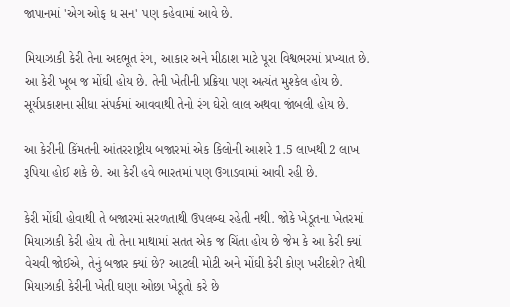જાપાનમાં 'એગ ઓફ ધ સન' પણ કહેવામાં આવે છે.

મિયાઝાકી કેરી તેના અદભૂત રંગ, આકાર અને મીઠાશ માટે પૂરા વિશ્વભરમાં પ્રખ્યાત છે. આ કેરી ખૂબ જ મોંઘી હોય છે. તેની ખેતીની પ્રક્રિયા પણ અત્યંત મુશ્કેલ હોય છે. સૂર્યપ્રકાશના સીધા સંપર્કમાં આવવાથી તેનો રંગ ઘેરો લાલ અથવા જાંબલી હોય છે.

આ કેરીની કિંમતની આંતરરાષ્ટ્રીય બજારમાં એક કિલોની આશરે 1.5 લાખથી 2 લાખ રૂપિયા હોઈ શકે છે. આ કેરી હવે ભારતમાં પણ ઉગાડવામાં આવી રહી છે.

કેરી મોંઘી હોવાથી તે બજારમાં સરળતાથી ઉપલબ્ઘ રહેતી નથી. જોકે ખેડૂતના ખેતરમાં મિયાઝાકી કેરી હોય તો તેના માથામાં સતત એક જ ચિંતા હોય છે જેમ કે આ કેરી ક્યાં વેચવી જોઈએ, તેનું બજાર ક્યાં છે? આટલી મોટી અને મોંઘી કેરી કોણ ખરીદશે? તેથી મિયાઝાકી કેરીની ખેતી ઘણા ઓછા ખેડૂતો કરે છે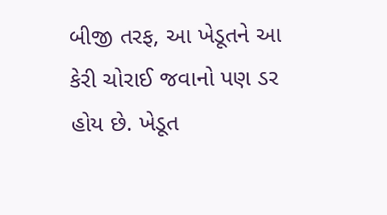બીજી તરફ, આ ખેડૂતને આ કેરી ચોરાઈ જવાનો પણ ડર હોય છે. ખેડૂત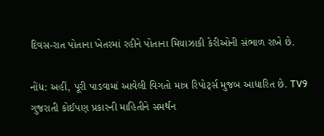દિવસ-રાત પોતાના ખેતરમાં રહીને પોતાના મિયાઝાકી કેરીઓની સંભાળ રાખે છે.

નોંધ: અહીં, પૂરી પાડવામાં આવેલી વિગતો માત્ર રિપોર્ટ્સ મુજબ આધારિત છે. TV9 ગુજરાતી કોઈપણ પ્રકારની માહિતીને સમર્થન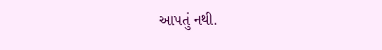આપતું નથી.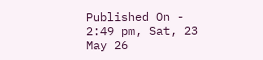Published On - 2:49 pm, Sat, 23 May 26